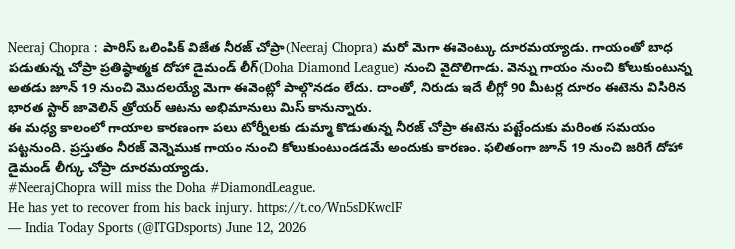Neeraj Chopra : పారిస్ ఒలింపిక్ విజేత నీరజ్ చోప్రా(Neeraj Chopra) మరో మెగా ఈవెంట్కు దూరమయ్యాడు. గాయంతో బాధ పడుతున్న చోప్రా ప్రతిష్ఠాత్మక దోహా డైమండ్ లీగ్(Doha Diamond League) నుంచి వైదొలిగాడు. వెన్ను గాయం నుంచి కోలుకుంటున్న అతడు జూన్ 19 నుంచి మొదలయ్యే మెగా ఈవెంట్లో పాల్గొనడం లేదు. దాంతో, నిరుడు ఇదే లీగ్లో 90 మీటర్ల దూరం ఈటెను విసిరిన భారత స్టార్ జావెలిన్ త్రోయర్ ఆటను అభిమానులు మిస్ కానున్నారు.
ఈ మధ్య కాలంలో గాయాల కారణంగా పలు టోర్నీలకు డుమ్మా కొడుతున్న నీరజ్ చోప్రా ఈటెను పట్టేందుకు మరింత సమయం పట్టనుంది. ప్రస్తుతం నీరజ్ వెన్నెముక గాయం నుంచి కోలుకుంటుండడమే అందుకు కారణం. ఫలితంగా జూన్ 19 నుంచి జరిగే దోహా డైమండ్ లీగ్కు చోప్రా దూరమయ్యాడు.
#NeerajChopra will miss the Doha #DiamondLeague.
He has yet to recover from his back injury. https://t.co/Wn5sDKwclF
— India Today Sports (@ITGDsports) June 12, 2026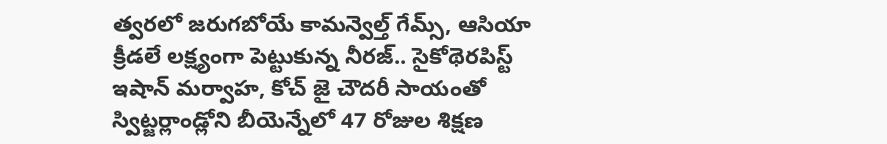త్వరలో జరుగబోయే కామన్వెల్త్ గేమ్స్, ఆసియా క్రీడలే లక్ష్యంగా పెట్టుకున్న నీరజ్.. సైకోథెరపిస్ట్ ఇషాన్ మర్వాహ, కోచ్ జై చౌదరీ సాయంతో స్విట్జర్లాండ్లోని బీయెన్నేలో 47 రోజుల శిక్షణ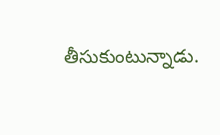తీసుకుంటున్నాడు.